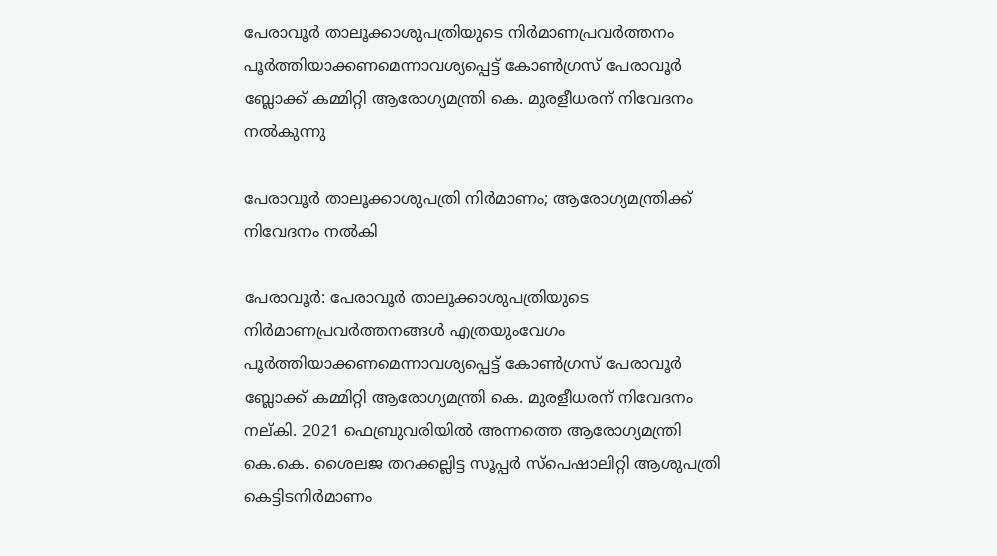പേരാവൂർ താലൂക്കാശുപത്രിയുടെ നിർമാണപ്രവർത്തനം പൂർത്തിയാക്കണമെന്നാവശ്യപ്പെട്ട് കോൺഗ്രസ് പേരാവൂർ ബ്ലോക്ക് കമ്മിറ്റി ആരോഗ്യമന്ത്രി കെ. മുരളീധരന് നിവേദനം നൽകുന്നു

പേരാവൂർ താലൂക്കാശുപത്രി നിർമാണം; ആരോഗ്യമന്ത്രിക്ക് നിവേദനം നൽകി

പേരാവൂർ: പേരാവൂർ താലൂക്കാശുപത്രിയുടെ നിർമാണപ്രവർത്തനങ്ങൾ എത്രയുംവേഗം പൂർത്തിയാക്കണമെന്നാവശ്യപ്പെട്ട് കോൺഗ്രസ് പേരാവൂർ ബ്ലോക്ക് കമ്മിറ്റി ആരോഗ്യമന്ത്രി കെ. മുരളീധരന് നിവേദനം നല്കി. 2021 ഫെബ്രുവരിയിൽ അന്നത്തെ ആരോഗ്യമന്ത്രി കെ.കെ. ശൈലജ തറക്കല്ലിട്ട സൂപ്പർ സ്പെഷാലിറ്റി ആശുപത്രി കെട്ടിടനിർമാണം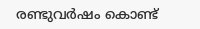രണ്ടുവർഷം കൊണ്ട്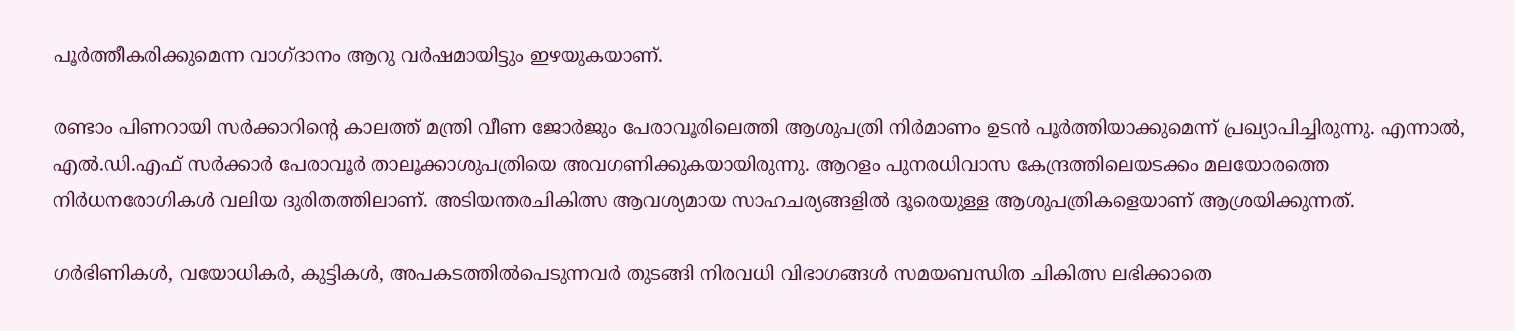പൂർത്തീകരിക്കുമെന്ന വാഗ്ദാനം ആറു വർഷമായിട്ടും ഇഴയുകയാണ്.

രണ്ടാം പിണറായി സർക്കാറിന്റെ കാലത്ത് മന്ത്രി വീണ ജോർജും പേരാവൂരിലെത്തി ആശുപത്രി നിർമാണം ഉടൻ പൂർത്തിയാക്കുമെന്ന് പ്രഖ്യാപിച്ചിരുന്നു. എന്നാൽ, എൽ.ഡി.എഫ് സർക്കാർ പേരാവൂർ താലൂക്കാശുപത്രിയെ അവഗണിക്കുകയായിരുന്നു. ആറളം പുനരധിവാസ കേന്ദ്രത്തിലെയടക്കം മലയോരത്തെ നിർധനരോഗികൾ വലിയ ദുരിതത്തിലാണ്. അടിയന്തരചികിത്സ ആവശ്യമായ സാഹചര്യങ്ങളിൽ ദൂരെയുള്ള ആശുപത്രികളെയാണ് ആശ്രയിക്കുന്നത്.

ഗർഭിണികൾ, വയോധികർ, കുട്ടികൾ, അപകടത്തിൽപെടുന്നവർ തുടങ്ങി നിരവധി വിഭാഗങ്ങൾ സമയബന്ധിത ചികിത്സ ലഭിക്കാതെ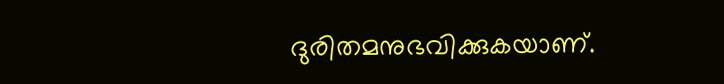ദുരിതമനുഭവിക്കുകയാണ്.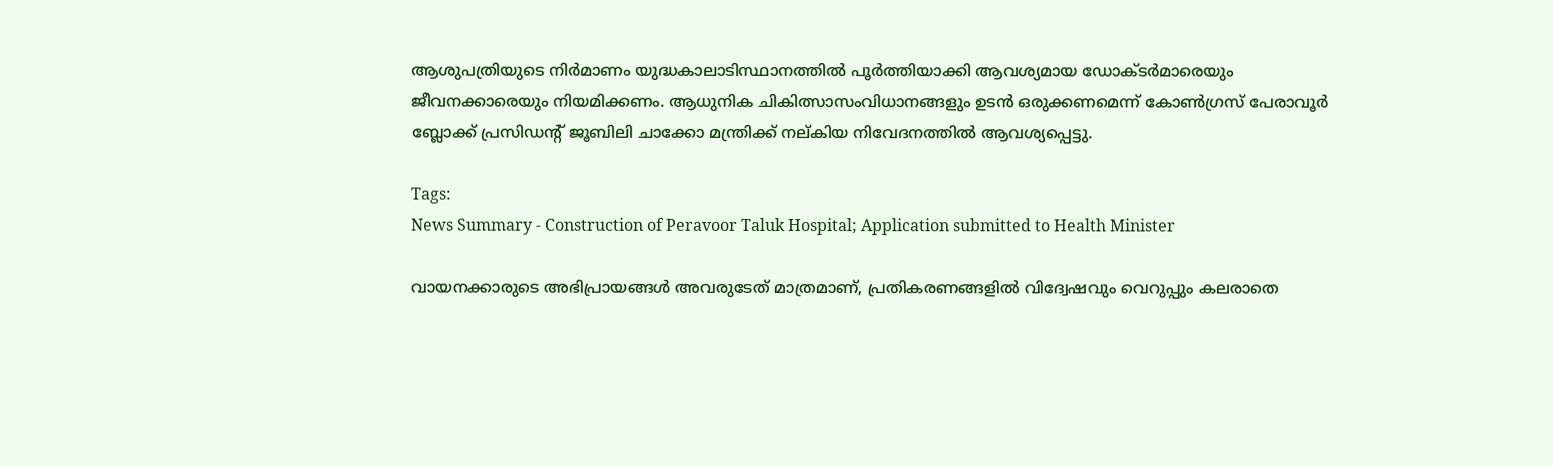ആശുപത്രിയുടെ നിർമാണം യുദ്ധകാലാടിസ്ഥാനത്തിൽ പൂർത്തിയാക്കി ആവശ്യമായ ഡോക്ടർമാരെയും ജീവനക്കാരെയും നിയമിക്കണം. ആധുനിക ചികിത്സാസംവിധാനങ്ങളും ഉടൻ ഒരുക്കണമെന്ന് കോൺഗ്രസ് പേരാവൂർ ബ്ലോക്ക് പ്രസിഡന്റ് ജൂബിലി ചാക്കോ മന്ത്രിക്ക് നല്കിയ നിവേദനത്തിൽ ആവശ്യപ്പെട്ടു.

Tags:
News Summary - Construction of Peravoor Taluk Hospital; Application submitted to Health Minister

വായനക്കാരുടെ അഭിപ്രായങ്ങള്‍ അവരുടേത് മാത്രമാണ്, പ്രതികരണങ്ങളിൽ വിദ്വേഷവും വെറുപ്പും കലരാതെ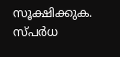സൂക്ഷിക്കുക. സ്പർധ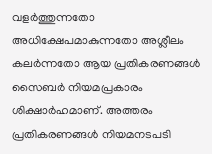വളർത്തുന്നതോ അധിക്ഷേപമാകുന്നതോ അശ്ലീലം കലർന്നതോ ആയ പ്രതികരണങ്ങൾ സൈബർ നിയമപ്രകാരം ശിക്ഷാർഹമാണ്. അത്തരം പ്രതികരണങ്ങൾ നിയമനടപടി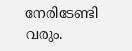നേരിടേണ്ടി വരും.